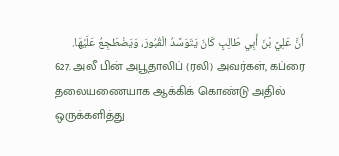أَنَّ عَلِيَّ بْنَ أَبِي طَالِبٍ كَانَ يَتَوَسَّدُ الْقُبُورَ، وَيَضْطَجِعُ عَلَيْهَا.
627. அலீ பின் அபூதாலிப் (ரலி) அவர்கள், கப்ரை தலையணையாக ஆக்கிக் கொண்டு அதில் ஒருக்களித்து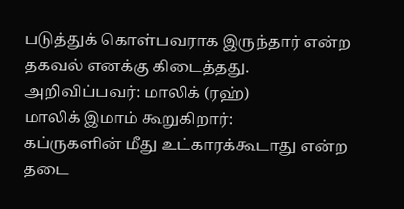படுத்துக் கொள்பவராக இருந்தார் என்ற தகவல் எனக்கு கிடைத்தது.
அறிவிப்பவர்: மாலிக் (ரஹ்)
மாலிக் இமாம் கூறுகிறார்:
கப்ருகளின் மீது உட்காரக்கூடாது என்ற தடை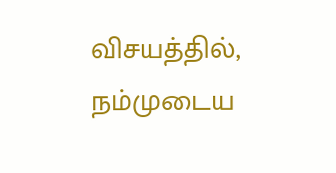விசயத்தில், நம்முடைய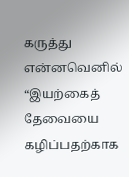கருத்து என்னவெனில் “இயற்கைத் தேவையை கழிப்பதற்காக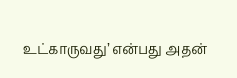உட்காருவது’ என்பது அதன்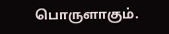பொருளாகும்.